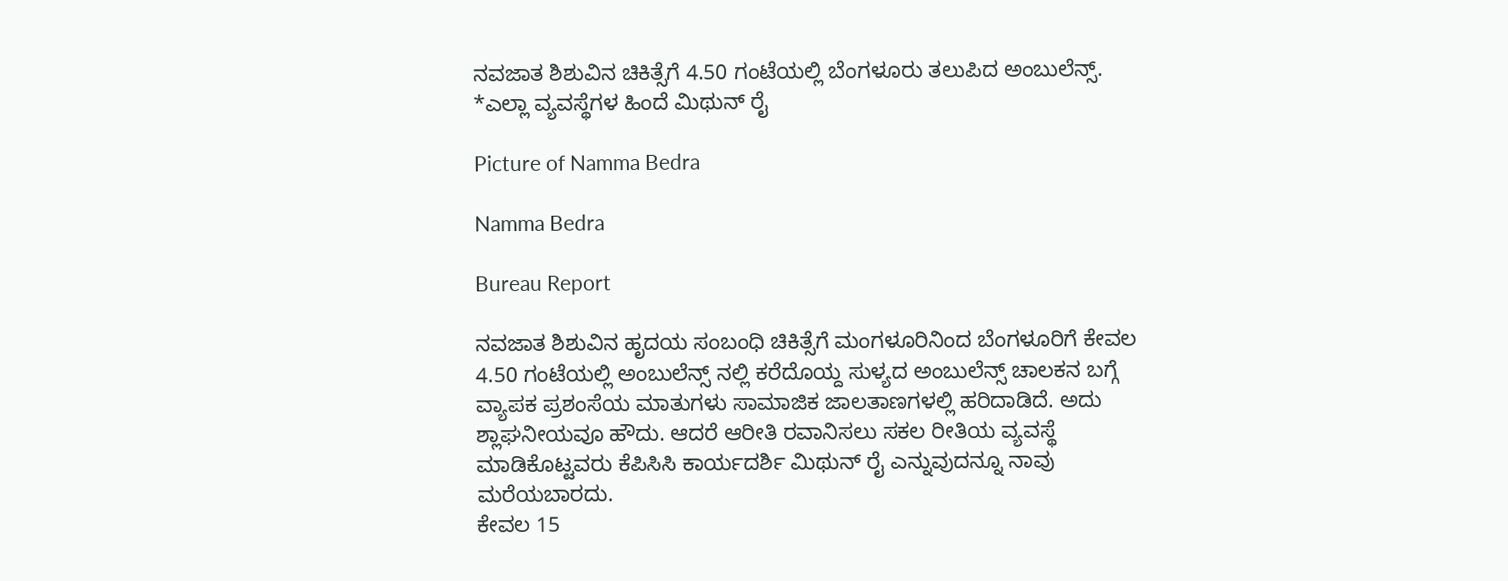ನವಜಾತ ಶಿಶುವಿನ ಚಿಕಿತ್ಸೆಗೆ 4.50 ಗಂಟೆಯಲ್ಲಿ ಬೆಂಗಳೂರು ತಲುಪಿದ ಅಂಬುಲೆನ್ಸ್. *ಎಲ್ಲಾ ವ್ಯವಸ್ಥೆಗಳ ಹಿಂದೆ ಮಿಥುನ್ ರೈ

Picture of Namma Bedra

Namma Bedra

Bureau Report

ನವಜಾತ ಶಿಶುವಿನ ಹೃದಯ ಸಂಬಂಧಿ ಚಿಕಿತ್ಸೆಗೆ ಮಂಗಳೂರಿನಿಂದ ಬೆಂಗಳೂರಿಗೆ ಕೇವಲ 4.50 ಗಂಟೆಯಲ್ಲಿ ಅಂಬುಲೆನ್ಸ್ ನಲ್ಲಿ ಕರೆದೊಯ್ದ ಸುಳ್ಯದ ಅಂಬುಲೆನ್ಸ್ ಚಾಲಕನ ಬಗ್ಗೆ ವ್ಯಾಪಕ ಪ್ರಶಂಸೆಯ ಮಾತುಗಳು ಸಾಮಾಜಿಕ ಜಾಲತಾಣಗಳಲ್ಲಿ ಹರಿದಾಡಿದೆ. ಅದು ಶ್ಲಾಘನೀಯವೂ ಹೌದು. ಆದರೆ ಆರೀತಿ ರವಾನಿಸಲು ಸಕಲ ರೀತಿಯ ವ್ಯವಸ್ಥೆ ಮಾಡಿಕೊಟ್ಟವರು ಕೆಪಿಸಿಸಿ ಕಾರ್ಯದರ್ಶಿ ಮಿಥುನ್ ರೈ ಎನ್ನುವುದನ್ನೂ ನಾವು ಮರೆಯಬಾರದು.
ಕೇವಲ 15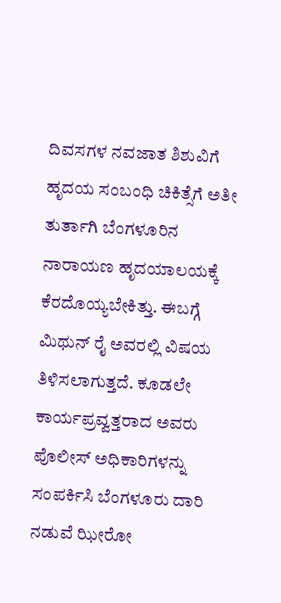ದಿವಸಗಳ ನವಜಾತ ಶಿಶುವಿಗೆ ಹೃದಯ ಸಂಬಂಧಿ ಚಿಕಿತ್ಸೆಗೆ ಅತೀ ತುರ್ತಾಗಿ ಬೆಂಗಳೂರಿನ ನಾರಾಯಣ ಹೃದಯಾಲಯಕ್ಕೆ ಕೆರದೊಯ್ಯಬೇಕಿತ್ತು. ಈಬಗ್ಗೆ ಮಿಥುನ್ ರೈ ಅವರಲ್ಲಿ ವಿಷಯ ತಿಳಿಸಲಾಗುತ್ತದೆ. ಕೂಡಲೇ ಕಾರ್ಯಪ್ರವ್ವತ್ತರಾದ ಅವರು ಪೊಲೀಸ್ ಅಧಿಕಾರಿಗಳನ್ನು ಸಂಪರ್ಕಿಸಿ ಬೆಂಗಳೂರು ದಾರಿ ನಡುವೆ ಝೀರೋ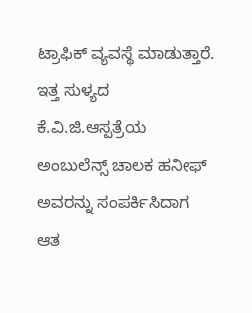ಟ್ರಾಫಿಕ್ ವ್ಯವಸ್ಥೆ ಮಾಡುತ್ತಾರೆ.
ಇತ್ತ ಸುಳ್ಯದ ಕೆ‌‌.ವಿ‌.ಜಿ.ಆಸ್ಪತ್ರೆಯ ಅಂಬುಲೆನ್ಸ್ ಚಾಲಕ ಹನೀಫ್ ಅವರನ್ನು ಸಂಪರ್ಕಿಸಿದಾಗ ಆತ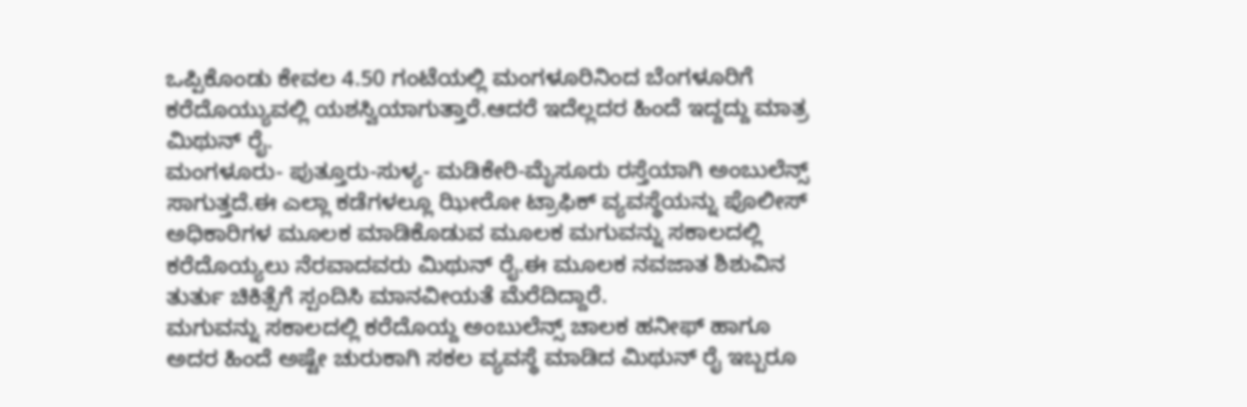ಒಪ್ಪಿಕೊಂಡು ಕೇವಲ 4.50 ಗಂಟೆಯಲ್ಲಿ ಮಂಗಳೂರಿನಿಂದ ಬೆಂಗಳೂರಿಗೆ ಕರೆದೊಯ್ಯುವಲ್ಲಿ ಯಶಸ್ವಿಯಾಗುತ್ತಾರೆ.ಆದರೆ ಇದೆಲ್ಲದರ ಹಿಂದೆ ಇದ್ದದ್ದು ಮಾತ್ರ ಮಿಥುನ್ ರೈ.
ಮಂಗಳೂರು- ಪುತ್ತೂರು-ಸುಳ್ಯ- ಮಡಿಕೇರಿ-ಮೈಸೂರು ರಸ್ತೆಯಾಗಿ ಅಂಬುಲೆನ್ಸ್ ಸಾಗುತ್ತದೆ.ಈ ಎಲ್ಲಾ ಕಡೆಗಳಲ್ಲೂ ಝೀರೋ ಟ್ರಾಫಿಕ್ ವ್ಯವಸ್ಥೆಯನ್ನು ಪೊಲೀಸ್ ಅಧಿಕಾರಿಗಳ ಮೂಲಕ ಮಾಡಿಕೊಡುವ ಮೂಲಕ ಮಗುವನ್ನು ಸಕಾಲದಲ್ಲಿ ಕರೆದೊಯ್ಯಲು ನೆರವಾದವರು ಮಿಥುನ್ ರೈ.ಈ ಮೂಲಕ ನವಜಾತ ಶಿಶುವಿನ ತುರ್ತು ಚಿಕಿತ್ಸೆಗೆ ಸ್ಪಂದಿಸಿ ಮಾನವೀಯತೆ ಮೆರೆದಿದ್ದಾರೆ.
ಮಗುವನ್ನು ಸಕಾಲದಲ್ಲಿ ಕರೆದೊಯ್ದ ಅಂಬುಲೆನ್ಸ್ ಚಾಲಕ ಹನೀಫ್ ಹಾಗೂ ಅದರ ಹಿಂದೆ ಅಷ್ಟೇ ಚುರುಕಾಗಿ ಸಕಲ ವ್ಯವಸ್ಥೆ ಮಾಡಿದ ಮಿಥುನ್ ರೈ ಇಬ್ಬರೂ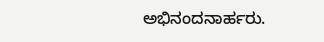ಅಭಿನಂದನಾರ್ಹರು.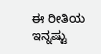ಈ ರೀತಿಯ ಇನ್ನಷ್ಟು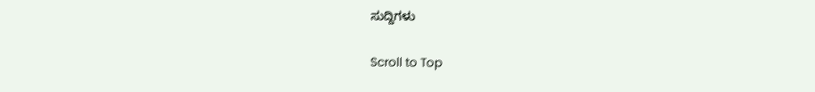ಸುದ್ದಿಗಳು

Scroll to Top